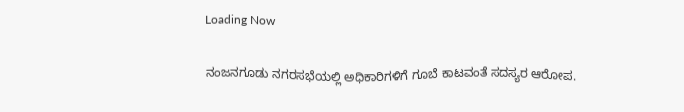Loading Now

ನಂಜನಗೂಡು ನಗರಸಭೆಯಲ್ಲಿ ಅಧಿಕಾರಿಗಳಿಗೆ ಗೂಬೆ ಕಾಟವಂತೆ ಸದಸ್ಯರ ಆರೋಪ.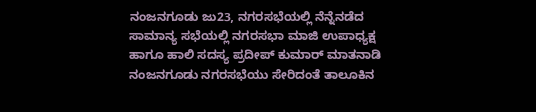ನಂಜನಗೂಡು ಜು23, ನಗರಸಭೆಯಲ್ಲಿ ನೆನ್ನೆನಡೆದ ಸಾಮಾನ್ಯ ಸಭೆಯಲ್ಲಿ ನಗರಸಭಾ ಮಾಜಿ ಉಪಾಧ್ಯಕ್ಷ ಹಾಗೂ ಹಾಲಿ ಸದಸ್ಯ ಪ್ರದೀಪ್ ಕುಮಾರ್ ಮಾತನಾಡಿ ನಂಜನಗೂಡು ನಗರಸಭೆಯು ಸೇರಿದಂತೆ ತಾಲೂಕಿನ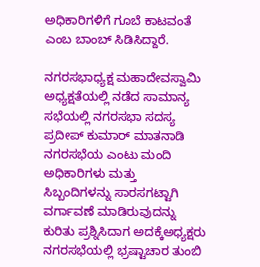ಅಧಿಕಾರಿಗಳಿಗೆ ಗೂಬೆ ಕಾಟವಂತೆ ಎಂಬ ಬಾಂಬ್ ಸಿಡಿಸಿದ್ದಾರೆ.

ನಗರಸಭಾಧ್ಯಕ್ಷ ಮಹಾದೇವಸ್ವಾಮಿ ಅಧ್ಯಕ್ಷತೆಯಲ್ಲಿ ನಡೆದ ಸಾಮಾನ್ಯ ಸಭೆಯಲ್ಲಿ ನಗರಸಭಾ ಸದಸ್ಯ ಪ್ರದೀಪ್ ಕುಮಾರ್ ಮಾತನಾಡಿ ನಗರಸಭೆಯ ಎಂಟು ಮಂದಿ ಅಧಿಕಾರಿಗಳು ಮತ್ತು ಸಿಬ್ಬಂದಿಗಳನ್ನು ಸಾರಸಗಟ್ಟಾಗಿ ವರ್ಗಾವಣೆ ಮಾಡಿರುವುದನ್ನು ಕುರಿತು ಪ್ರಶ್ನಿಸಿದಾಗ ಅದಕ್ಕೆಅಧ್ಯಕ್ಷರು ನಗರಸಭೆಯಲ್ಲಿ ಭ್ರಷ್ಟಾಚಾರ ತುಂಬಿ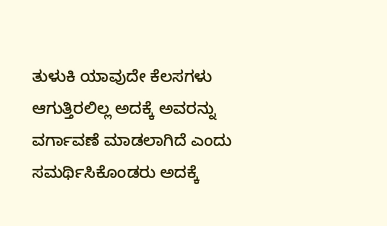ತುಳುಕಿ ಯಾವುದೇ ಕೆಲಸಗಳು ಆಗುತ್ತಿರಲಿಲ್ಲ ಅದಕ್ಕೆ ಅವರನ್ನು ವರ್ಗಾವಣೆ ಮಾಡಲಾಗಿದೆ ಎಂದು ಸಮರ್ಥಿಸಿಕೊಂಡರು ಅದಕ್ಕೆ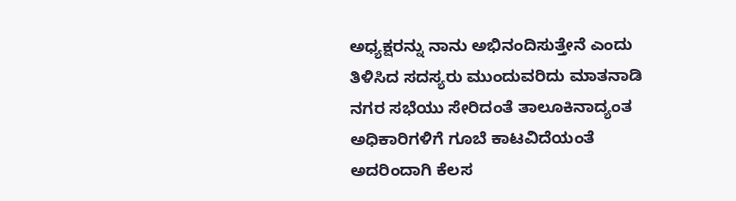ಅಧ್ಯಕ್ಷರನ್ನು ನಾನು ಅಭಿನಂದಿಸುತ್ತೇನೆ ಎಂದು ತಿಳಿಸಿದ ಸದಸ್ಯರು ಮುಂದುವರಿದು ಮಾತನಾಡಿ ನಗರ ಸಭೆಯು ಸೇರಿದಂತೆ ತಾಲೂಕಿನಾದ್ಯಂತ ಅಧಿಕಾರಿಗಳಿಗೆ ಗೂಬೆ ಕಾಟವಿದೆಯಂತೆ ಅದರಿಂದಾಗಿ ಕೆಲಸ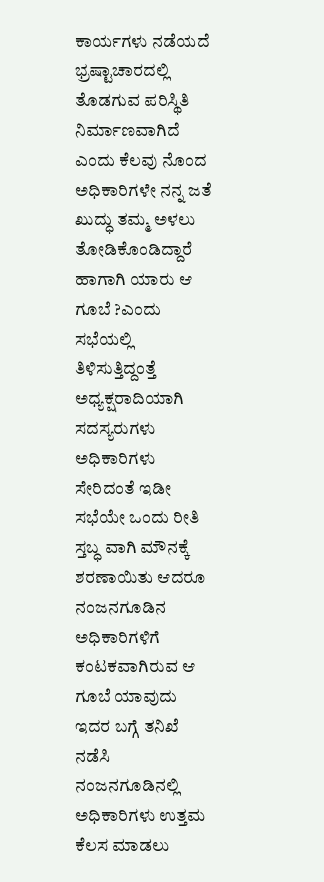ಕಾರ್ಯಗಳು ನಡೆಯದೆ ಭ್ರಷ್ಟಾಚಾರದಲ್ಲಿ ತೊಡಗುವ ಪರಿಸ್ಥಿತಿ ನಿರ್ಮಾಣವಾಗಿದೆ ಎಂದು ಕೆಲವು ನೊಂದ ಅಧಿಕಾರಿಗಳೇ ನನ್ನ ಜತೆ ಖುದ್ಧು ತಮ್ಮ ಅಳಲು ತೋಡಿಕೊಂಡಿದ್ದಾರೆ ಹಾಗಾಗಿ ಯಾರು ಆ ಗೂಬೆ ?ಎಂದು ಸಭೆಯಲ್ಲಿ ತಿಳಿಸುತ್ತಿದ್ದಂತ್ತೆ ಅಧ್ಯಕ್ಷರಾದಿಯಾಗಿ ಸದಸ್ಯರುಗಳು ಅಧಿಕಾರಿಗಳು ಸೇರಿದಂತೆ ಇಡೀ ಸಭೆಯೇ ಒಂದು ರೀತಿ ಸ್ತಬ್ಧ ವಾಗಿ ಮೌನಕ್ಕೆ ಶರಣಾಯಿತು ಆದರೂ ನಂಜನಗೂಡಿನ ಅಧಿಕಾರಿಗಳಿಗೆ ಕಂಟಕವಾಗಿರುವ ಆ ಗೂಬೆ ಯಾವುದು ಇದರ ಬಗ್ಗೆ ತನಿಖೆ ನಡೆಸಿ ನಂಜನಗೂಡಿನಲ್ಲಿ ಅಧಿಕಾರಿಗಳು ಉತ್ತಮ ಕೆಲಸ ಮಾಡಲು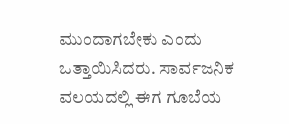ಮುಂದಾಗಬೇಕು ಎಂದು ಒತ್ತಾಯಿಸಿದರು. ಸಾರ್ವಜನಿಕ ವಲಯದಲ್ಲಿ ಈಗ ಗೂಬೆಯ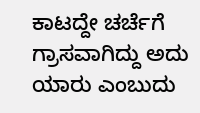ಕಾಟದ್ದೇ ಚರ್ಚೆಗೆ ಗ್ರಾಸವಾಗಿದ್ದು ಅದು ಯಾರು ಎಂಬುದು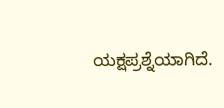ಯಕ್ಷಪ್ರಶ್ನೆಯಾಗಿದೆ.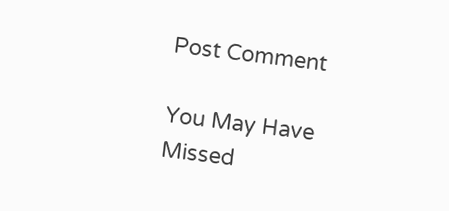Post Comment

You May Have Missed